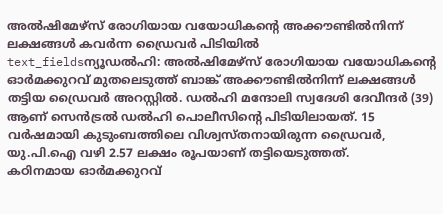അൽഷിമേഴ്സ് രോഗിയായ വയോധികന്റെ അക്കൗണ്ടിൽനിന്ന് ലക്ഷങ്ങൾ കവർന്ന ഡ്രൈവർ പിടിയിൽ
text_fieldsന്യൂഡൽഹി: അൽഷിമേഴ്സ് രോഗിയായ വയോധികന്റെ ഓർമക്കുറവ് മുതലെടുത്ത് ബാങ്ക് അക്കൗണ്ടിൽനിന്ന് ലക്ഷങ്ങൾ തട്ടിയ ഡ്രൈവർ അറസ്റ്റിൽ. ഡൽഹി മന്ദോലി സ്വദേശി ദേവീന്ദർ (39) ആണ് സെൻട്രൽ ഡൽഹി പൊലീസിന്റെ പിടിയിലായത്. 15 വർഷമായി കുടുംബത്തിലെ വിശ്വസ്തനായിരുന്ന ഡ്രൈവർ, യു.പി.ഐ വഴി 2.57 ലക്ഷം രൂപയാണ് തട്ടിയെടുത്തത്.
കഠിനമായ ഓർമക്കുറവ്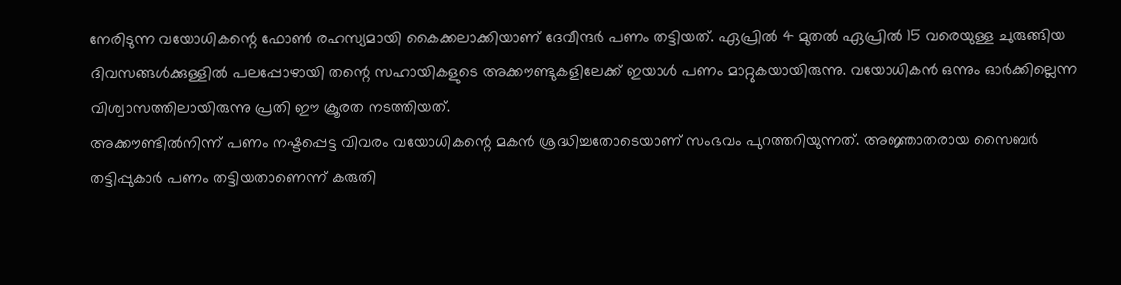നേരിടുന്ന വയോധികന്റെ ഫോൺ രഹസ്യമായി കൈക്കലാക്കിയാണ് ദേവീന്ദർ പണം തട്ടിയത്. ഏപ്രിൽ 4 മുതൽ ഏപ്രിൽ 15 വരെയുള്ള ചുരുങ്ങിയ ദിവസങ്ങൾക്കുള്ളിൽ പലപ്പോഴായി തന്റെ സഹായികളുടെ അക്കൗണ്ടുകളിലേക്ക് ഇയാൾ പണം മാറ്റുകയായിരുന്നു. വയോധികൻ ഒന്നും ഓർക്കില്ലെന്ന വിശ്വാസത്തിലായിരുന്നു പ്രതി ഈ ക്രൂരത നടത്തിയത്.
അക്കൗണ്ടിൽനിന്ന് പണം നഷ്ടപ്പെട്ട വിവരം വയോധികന്റെ മകൻ ശ്രദ്ധിച്ചതോടെയാണ് സംഭവം പുറത്തറിയുന്നത്. അജ്ഞാതരായ സൈബർ തട്ടിപ്പുകാർ പണം തട്ടിയതാണെന്ന് കരുതി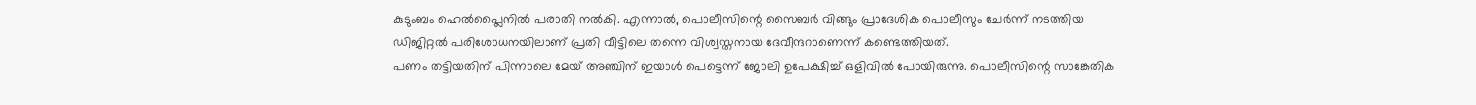കുടുംബം ഹെൽപ്ലൈനിൽ പരാതി നൽകി. എന്നാൽ, പൊലീസിന്റെ സൈബർ വിങ്ങും പ്രാദേശിക പൊലീസും ചേർന്ന് നടത്തിയ ഡിജിറ്റൽ പരിശോധനയിലാണ് പ്രതി വീട്ടിലെ തന്നെ വിശ്വസ്തനായ ദേവീന്ദറാണെന്ന് കണ്ടെത്തിയത്.
പണം തട്ടിയതിന് പിന്നാലെ മേയ് അഞ്ചിന് ഇയാൾ പെട്ടെന്ന് ജോലി ഉപേക്ഷിച്ച് ഒളിവിൽ പോയിരുന്നു. പൊലീസിന്റെ സാങ്കേതിക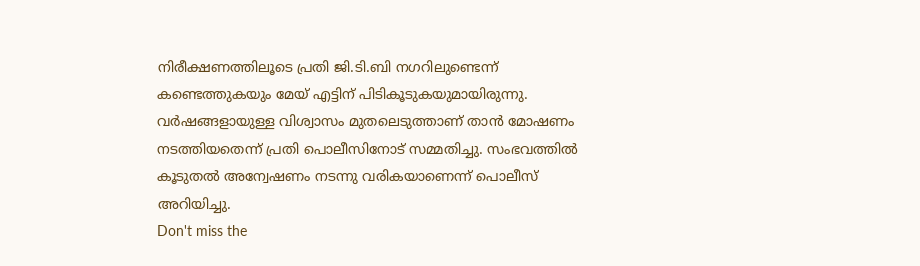നിരീക്ഷണത്തിലൂടെ പ്രതി ജി.ടി.ബി നഗറിലുണ്ടെന്ന് കണ്ടെത്തുകയും മേയ് എട്ടിന് പിടികൂടുകയുമായിരുന്നു. വർഷങ്ങളായുള്ള വിശ്വാസം മുതലെടുത്താണ് താൻ മോഷണം നടത്തിയതെന്ന് പ്രതി പൊലീസിനോട് സമ്മതിച്ചു. സംഭവത്തിൽ കൂടുതൽ അന്വേഷണം നടന്നു വരികയാണെന്ന് പൊലീസ് അറിയിച്ചു.
Don't miss the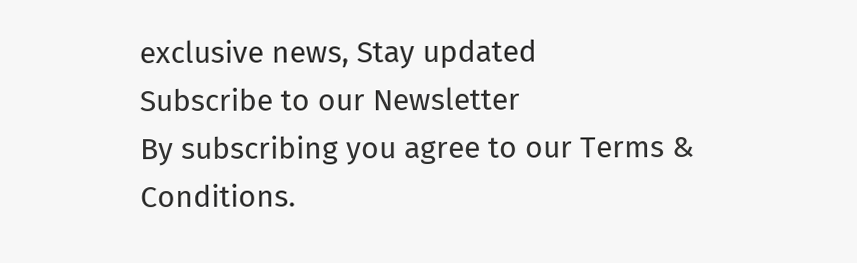exclusive news, Stay updated
Subscribe to our Newsletter
By subscribing you agree to our Terms & Conditions.